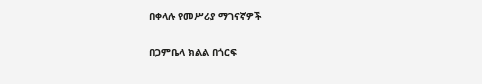በቀላሉ የመሥሪያ ማገናኛዎች

በጋምቤላ ክልል በጎርፍ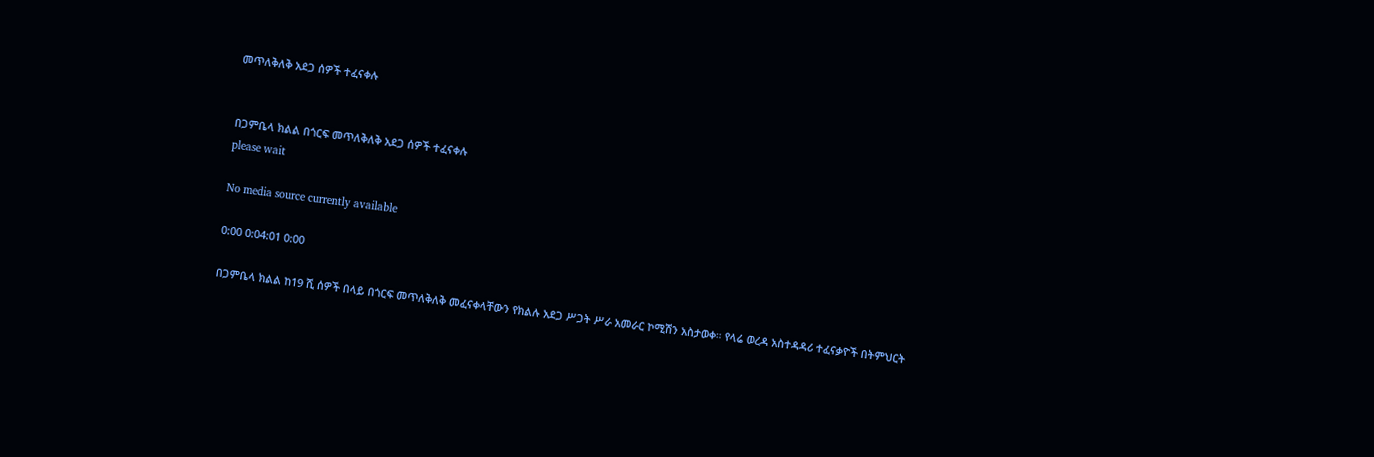መጥለቅለቅ አደጋ ሰዎች ተፈናቀሉ


በጋምቤላ ክልል በጎርፍ መጥለቅለቅ አደጋ ሰዎች ተፈናቀሉ
please wait

No media source currently available

0:00 0:04:01 0:00

በጋምቤላ ክልል ከ19 ሺ ሰዎች በላይ በጎርፍ መጥለቅለቅ መፈናቀላቸውን የክልሉ አደጋ ሥጋት ሥራ አመራር ኮሚሽን አስታወቀ። የላሬ ወረዳ አስተዳዳሪ ተፈናቃዮች በትምህርት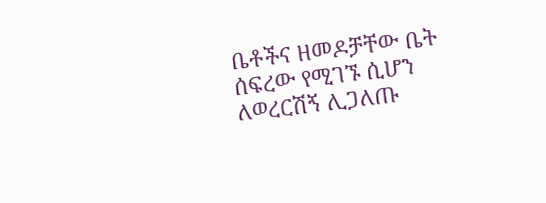ቤቶችና ዘመዶቻቸው ቤት ሰፍረው የሚገኙ ሲሆን ለወረርሽኝ ሊጋለጡ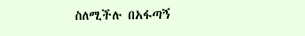ስለሚችሉ በአፋጣኝ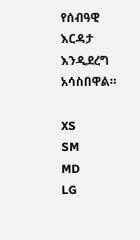የሰብዓዊ እርዳታ እንዲደረግ አሳስበዋል።

XS
SM
MD
LG